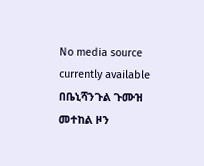No media source currently available
በቤኒሻንጉል ጉሙዝ መተከል ዞን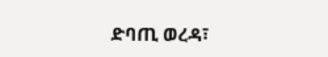ድባጢ ወረዳ፣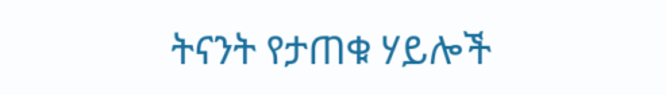ትናንት የታጠቁ ሃይሎች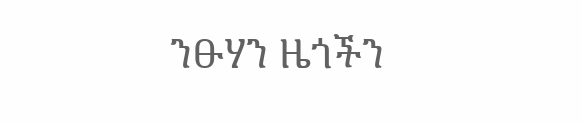ንፁሃን ዜጎችን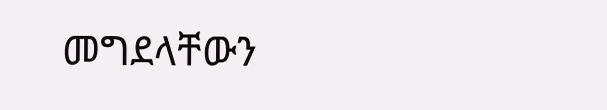መግደላቸውን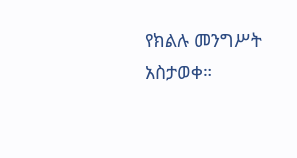የክልሉ መንግሥት አስታወቀ።